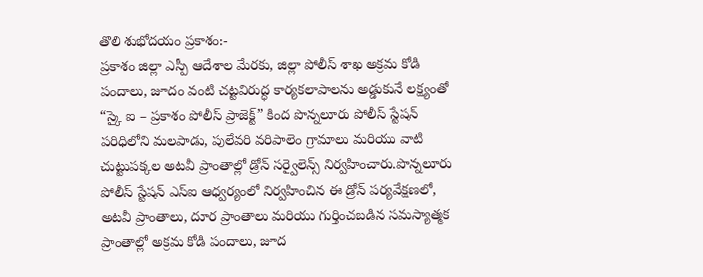తొలి శుభోదయం ప్రకాశం:-
ప్రకాశం జిల్లా ఎస్పీ ఆదేశాల మేరకు, జిల్లా పోలీస్ శాఖ అక్రమ కోడి పందాలు, జూదం వంటి చట్టవిరుద్ధ కార్యకలాపాలను అడ్డుకునే లక్ష్యంతో “స్కై ఐ – ప్రకాశం పోలీస్ ప్రాజెక్ట్” కింద పొన్నలూరు పోలీస్ స్టేషన్ పరిధిలోని మలపాడు, పులేవరి వరిపాలెం గ్రామాలు మరియు వాటి చుట్టుపక్కల అటవీ ప్రాంతాల్లో డ్రోన్ సర్వైలెన్స్ నిర్వహించారు.పొన్నలూరు పోలీస్ స్టేషన్ ఎస్ఐ ఆధ్వర్యంలో నిర్వహించిన ఈ డ్రోన్ పర్యవేక్షణలో, అటవీ ప్రాంతాలు, దూర ప్రాంతాలు మరియు గుర్తించబడిన సమస్యాత్మక ప్రాంతాల్లో అక్రమ కోడి పందాలు, జూద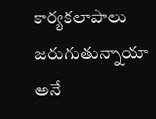కార్యకలాపాలు జరుగుతున్నాయా అనే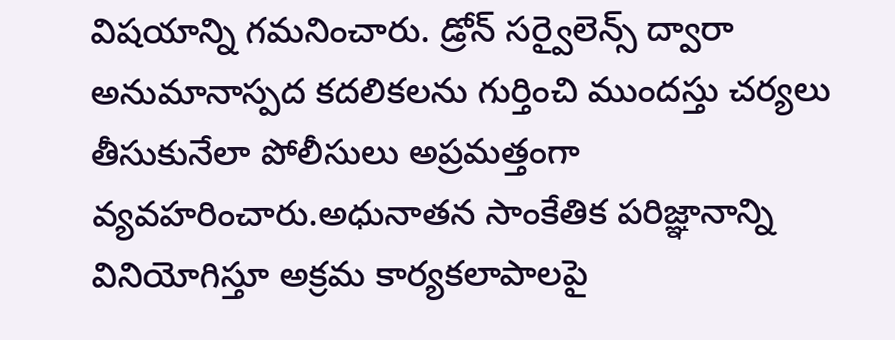విషయాన్ని గమనించారు. డ్రోన్ సర్వైలెన్స్ ద్వారా అనుమానాస్పద కదలికలను గుర్తించి ముందస్తు చర్యలు తీసుకునేలా పోలీసులు అప్రమత్తంగా వ్యవహరించారు.అధునాతన సాంకేతిక పరిజ్ఞానాన్ని వినియోగిస్తూ అక్రమ కార్యకలాపాలపై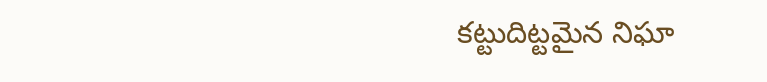కట్టుదిట్టమైన నిఘా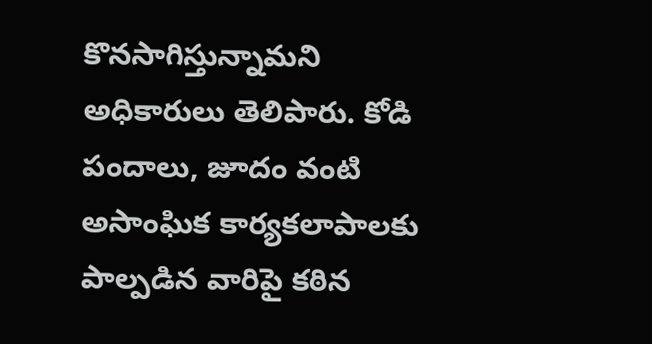కొనసాగిస్తున్నామని అధికారులు తెలిపారు. కోడి పందాలు, జూదం వంటి అసాంఘిక కార్యకలాపాలకు పాల్పడిన వారిపై కఠిన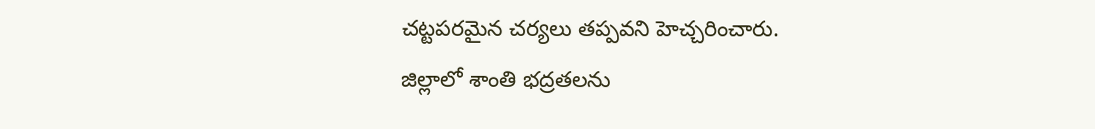చట్టపరమైన చర్యలు తప్పవని హెచ్చరించారు.
జిల్లాలో శాంతి భద్రతలను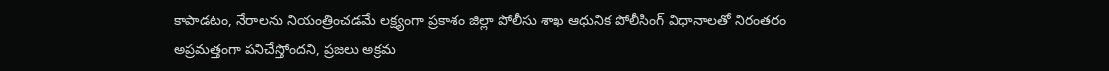కాపాడటం, నేరాలను నియంత్రించడమే లక్ష్యంగా ప్రకాశం జిల్లా పోలీసు శాఖ ఆధునిక పోలీసింగ్ విధానాలతో నిరంతరం అప్రమత్తంగా పనిచేస్తోందని, ప్రజలు అక్రమ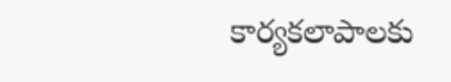కార్యకలాపాలకు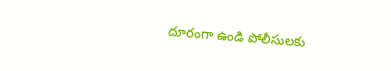దూరంగా ఉండి పోలీసులకు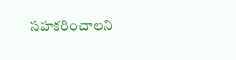సహకరించాలని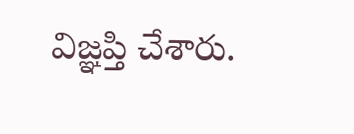విజ్ఞప్తి చేశారు.